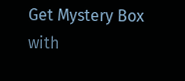Get Mystery Box with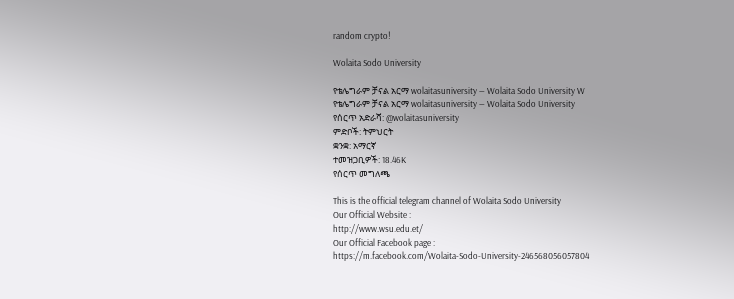random crypto!

Wolaita Sodo University

የቴሌግራም ቻናል አርማ wolaitasuniversity — Wolaita Sodo University W
የቴሌግራም ቻናል አርማ wolaitasuniversity — Wolaita Sodo University
የሰርጥ አድራሻ: @wolaitasuniversity
ምድቦች: ትምህርት
ቋንቋ: አማርኛ
ተመዝጋቢዎች: 18.46K
የሰርጥ መግለጫ

This is the official telegram channel of Wolaita Sodo University
Our Official Website :
http://www.wsu.edu.et/
Our Official Facebook page :
https://m.facebook.com/Wolaita-Sodo-University-246568056057804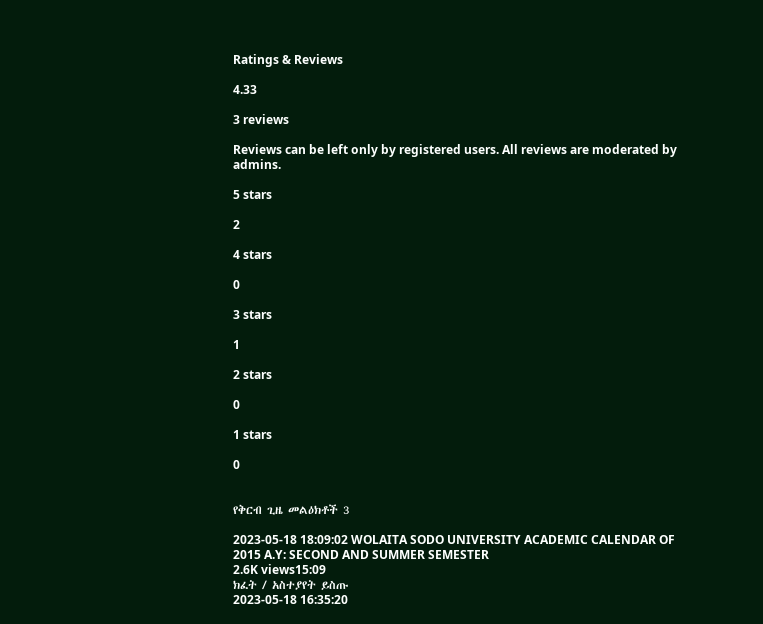Ratings & Reviews

4.33

3 reviews

Reviews can be left only by registered users. All reviews are moderated by admins.

5 stars

2

4 stars

0

3 stars

1

2 stars

0

1 stars

0


የቅርብ ጊዜ መልዕክቶች 3

2023-05-18 18:09:02 WOLAITA SODO UNIVERSITY ACADEMIC CALENDAR OF 2015 A.Y: SECOND AND SUMMER SEMESTER
2.6K views15:09
ክፈት / አስተያየት ይስጡ
2023-05-18 16:35:20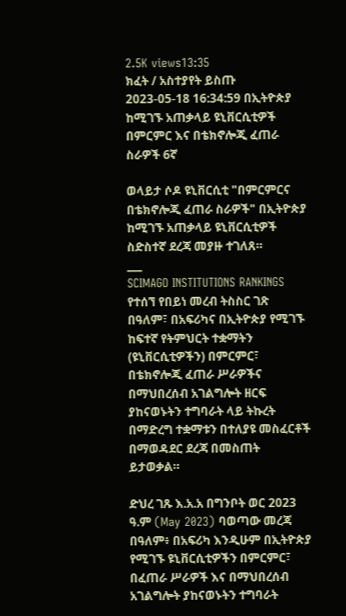2.5K views13:35
ክፈት / አስተያየት ይስጡ
2023-05-18 16:34:59 በኢትዮጵያ ከሚገኙ አጠቃላይ ዩኒቨርሲቲዎች በምርምር እና በቴክኖሎጂ ፈጠራ ስራዎች 6ኛ

ወላይታ ሶዶ ዩኒቨርሲቲ "በምርምርና በቴክኖሎጂ ፈጠራ ስራዎች" በኢትዮጵያ ከሚገኙ አጠቃላይ ዩኒቨርሲቲዎች ስድስተኛ ደረጃ መያዙ ተገለጸ።
___
SCIMAGO INSTITUTIONS RANKINGS የተሰኘ የበይነ መረብ ትስስር ገጽ በዓለም፣ በአፍሪካና በኢትዮጵያ የሚገኙ ከፍተኛ የትምህርት ተቋማትን (ዩኒቨርሲቲዎችን) በምርምር፣ በቴክኖሎጂ ፈጠራ ሥራዎችና በማህበረሰብ አገልግሎት ዘርፍ ያከናወኑትን ተግባራት ላይ ትኩረት በማድረግ ተቋማቱን በተለያዩ መስፈርቶች በማወዳደር ደረጃ በመስጠት ይታወቃል።

ድህረ ገጹ እ.አ.አ በግንቦት ወር 2023 ዓ.ም (May 2023) ባወጣው መረጃ በዓለም፥ በአፍሪካ እንዲሁም በኢትዮጵያ የሚገኙ ዩኒቨርሲቲዎችን በምርምር፣ በፈጠራ ሥራዎች እና በማህበረሰብ አገልግሎት ያከናወኑትን ተግባራት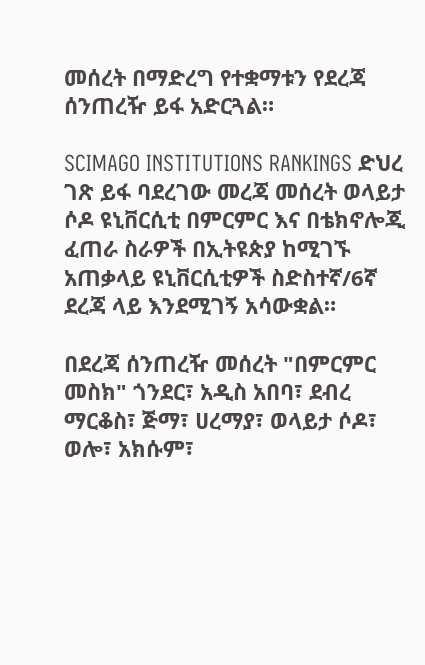መሰረት በማድረግ የተቋማቱን የደረጃ ሰንጠረዥ ይፋ አድርጓል።

SCIMAGO INSTITUTIONS RANKINGS ድህረ ገጽ ይፋ ባደረገው መረጃ መሰረት ወላይታ ሶዶ ዩኒቨርሲቲ በምርምር እና በቴክኖሎጂ ፈጠራ ስራዎች በኢትዩጵያ ከሚገኙ አጠቃላይ ዩኒቨርሲቲዎች ስድስተኛ/6ኛ ደረጃ ላይ እንደሚገኝ አሳውቋል።

በደረጃ ሰንጠረዥ መሰረት "በምርምር መስክ" ጎንደር፣ አዲስ አበባ፣ ደብረ ማርቆስ፣ ጅማ፣ ሀረማያ፣ ወላይታ ሶዶ፣ ወሎ፣ አክሱም፣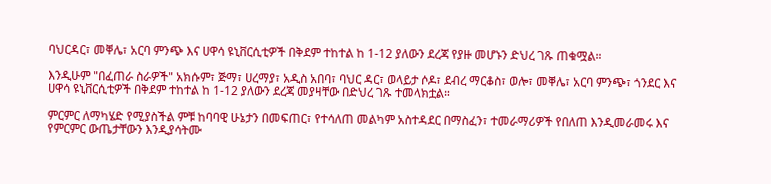ባህርዳር፣ መቐሌ፣ አርባ ምንጭ እና ሀዋሳ ዩኒቨርሲቲዎች በቅደም ተከተል ከ 1-12 ያለውን ደረጃ የያዙ መሆኑን ድህረ ገጹ ጠቁሟል።

እንዲሁም "በፈጠራ ስራዎች" አክሱም፣ ጅማ፣ ሀረማያ፣ አዲስ አበባ፣ ባህር ዳር፣ ወላይታ ሶዶ፣ ደብረ ማርቆስ፣ ወሎ፣ መቐሌ፣ አርባ ምንጭ፣ ጎንደር እና ሀዋሳ ዩኒቨርሲቲዎች በቅደም ተከተል ከ 1-12 ያለውን ደረጃ መያዛቸው በድህረ ገጹ ተመላክቷል።

ምርምር ለማካሄድ የሚያስችል ምቹ ከባባዊ ሁኔታን በመፍጠር፣ የተሳለጠ መልካም አስተዳደር በማስፈን፣ ተመራማሪዎች የበለጠ እንዲመራመሩ እና የምርምር ውጤታቸውን እንዲያሳትሙ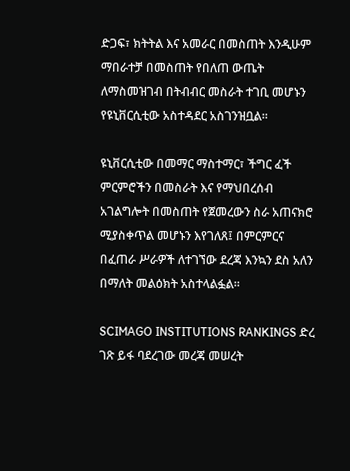ድጋፍ፣ ክትትል እና አመራር በመስጠት እንዲሁም ማበራተቻ በመስጠት የበለጠ ውጤት ለማስመዝገብ በትብብር መስራት ተገቢ መሆኑን የዩኒቨርሲቲው አስተዳደር አስገንዝቧል።

ዩኒቨርሲቲው በመማር ማስተማር፣ ችግር ፈች ምርምሮችን በመስራት እና የማህበረሰብ አገልግሎት በመስጠት የጀመረውን ስራ አጠናክሮ ሚያስቀጥል መሆኑን እየገለጸ፤ በምርምርና በፈጠራ ሥራዎች ለተገኘው ደረጃ እንኳን ደስ አለን በማለት መልዕክት አስተላልፏል።

SCIMAGO INSTITUTIONS RANKINGS ድረ ገጽ ይፋ ባደረገው መረጃ መሠረት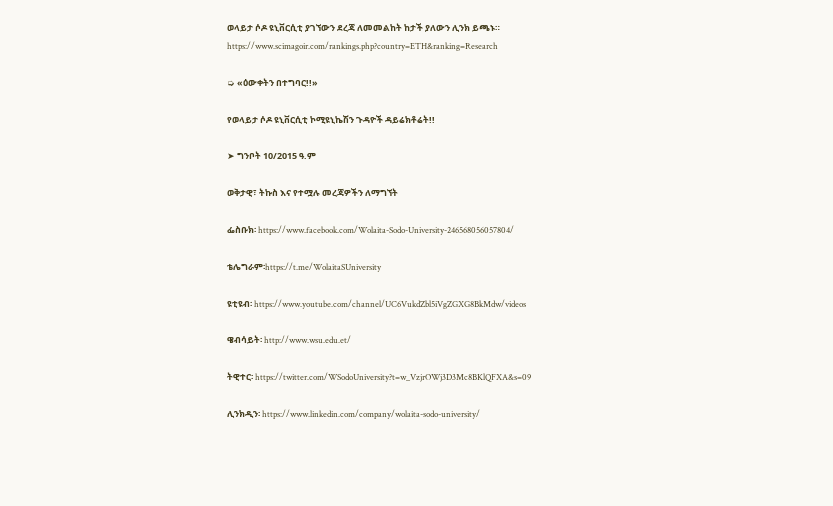ወላይታ ሶዶ ዩኒቨርሲቲ ያገኘውን ደረጃ ለመመልከት ከታች ያለውን ሊንክ ይጫኑ።
https://www.scimagoir.com/rankings.php?country=ETH&ranking=Research

➭ «ዕውቀትን በተግባር!!»

የወላይታ ሶዶ ዩኒቨርሲቲ ኮሚዩኒኬሽን ጉዳዮች ዳይሬክቶሬት!!

➤ ግንቦት 10/2015 ዓ.ም

ወቅታዊ፣ ትኩስ እና የተሟሉ መረጃዎችን ለማግኘት

ፌስቡክ፡ https://www.facebook.com/Wolaita-Sodo-University-246568056057804/

ቴሌግራም፡https://t.me/WolaitaSUniversity

ዩቲዩብ፡ https://www.youtube.com/channel/UC6VukdZbl5iVgZGXG8BkMdw/videos

ዌብሳይት፡ http://www.wsu.edu.et/

ትዊተር፡ https://twitter.com/WSodoUniversity?t=w_VzjrOWj3D3Mc8BKlQFXA&s=09

ሊንክዲን፡ https://www.linkedin.com/company/wolaita-sodo-university/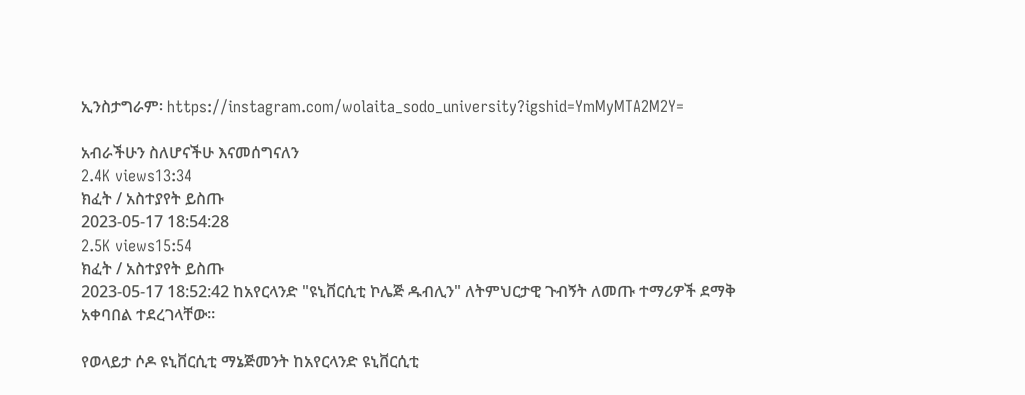ኢንስታግራም፡ https://instagram.com/wolaita_sodo_university?igshid=YmMyMTA2M2Y=

አብራችሁን ስለሆናችሁ እናመሰግናለን
2.4K views13:34
ክፈት / አስተያየት ይስጡ
2023-05-17 18:54:28
2.5K views15:54
ክፈት / አስተያየት ይስጡ
2023-05-17 18:52:42 ከአየርላንድ "ዩኒቨርሲቲ ኮሌጅ ዱብሊን" ለትምህርታዊ ጉብኝት ለመጡ ተማሪዎች ደማቅ አቀባበል ተደረገላቸው።

የወላይታ ሶዶ ዩኒቨርሲቲ ማኔጅመንት ከአየርላንድ ዩኒቨርሲቲ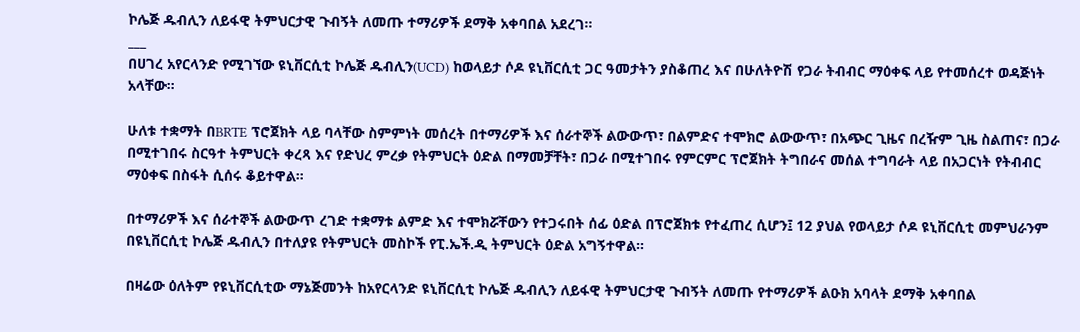ኮሌጅ ዱብሊን ለይፋዊ ትምህርታዊ ጉብኝት ለመጡ ተማሪዎች ደማቅ አቀባበል አደረገ።
___
በሀገረ አየርላንድ የሚገኘው ዩኒቨርሲቲ ኮሌጅ ዱብሊን(UCD) ከወላይታ ሶዶ ዩኒቨርሲቲ ጋር ዓመታትን ያስቆጠረ እና በሁለትዮሽ የጋራ ትብብር ማዕቀፍ ላይ የተመሰረተ ወዳጅነት አላቸው።

ሁለቱ ተቋማት በBRTE ፕሮጀክት ላይ ባላቸው ስምምነት መሰረት በተማሪዎች እና ሰራተኞች ልውውጥ፣ በልምድና ተሞክሮ ልውውጥ፣ በአጭር ጊዜና በረዥም ጊዜ ስልጠና፣ በጋራ በሚተገበሩ ስርዓተ ትምህርት ቀረጻ እና የድህረ ምረቃ የትምህርት ዕድል በማመቻቸት፣ በጋራ በሚተገበሩ የምርምር ፕሮጀክት ትግበራና መሰል ተግባራት ላይ በአጋርነት የትብብር ማዕቀፍ በስፋት ሲሰሩ ቆይተዋል።

በተማሪዎች እና ሰራተኞች ልውውጥ ረገድ ተቋማቱ ልምድ እና ተሞክሯቸውን የተጋሩበት ሰፊ ዕድል በፕሮጀክቱ የተፈጠረ ሲሆን፤ 12 ያህል የወላይታ ሶዶ ዩኒቨርሲቲ መምህራንም በዩኒቨርሲቲ ኮሌጅ ዱብሊን በተለያዩ የትምህርት መስኮች የፒ.ኤች.ዲ ትምህርት ዕድል አግኝተዋል።

በዛሬው ዕለትም የዩኒቨርሲቲው ማኔጅመንት ከአየርላንድ ዩኒቨርሲቲ ኮሌጅ ዱብሊን ለይፋዊ ትምህርታዊ ጉብኝት ለመጡ የተማሪዎች ልዑክ አባላት ደማቅ አቀባበል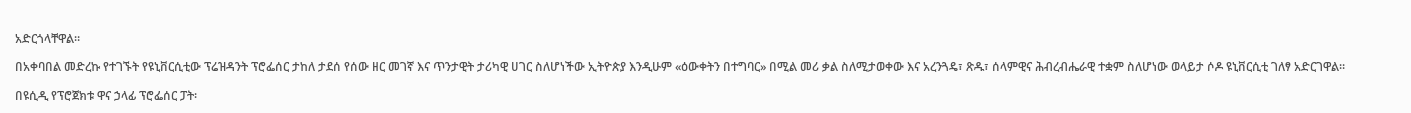አድርጎላቸዋል።

በአቀባበል መድረኩ የተገኙት የዩኒቨርሲቲው ፕሬዝዳንት ፕሮፌሰር ታከለ ታደሰ የሰው ዘር መገኛ እና ጥንታዊት ታሪካዊ ሀገር ስለሆነችው ኢትዮጵያ እንዲሁም «ዕውቀትን በተግባር» በሚል መሪ ቃል ስለሚታወቀው እና አረንጓዴ፣ ጽዱ፣ ሰላምዊና ሕብረብሔራዊ ተቋም ስለሆነው ወላይታ ሶዶ ዩኒቨርሲቲ ገለፃ አድርገዋል።

በዩሲዲ የፕሮጀክቱ ዋና ኃላፊ ፕሮፌሰር ፓት፡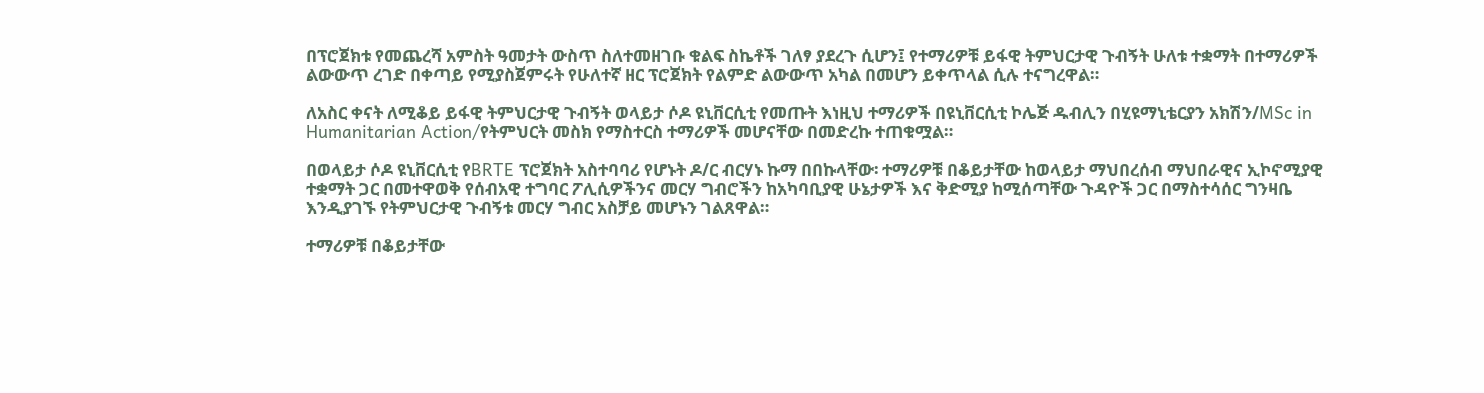በፕሮጀክቱ የመጨረሻ አምስት ዓመታት ውስጥ ስለተመዘገቡ ቁልፍ ስኬቶች ገለፃ ያደረጉ ሲሆን፤ የተማሪዎቹ ይፋዊ ትምህርታዊ ጉብኝት ሁለቱ ተቋማት በተማሪዎች ልውውጥ ረገድ በቀጣይ የሚያስጀምሩት የሁለተኛ ዘር ፕሮጀክት የልምድ ልውውጥ አካል በመሆን ይቀጥላል ሲሉ ተናግረዋል።

ለአስር ቀናት ለሚቆይ ይፋዊ ትምህርታዊ ጉብኝት ወላይታ ሶዶ ዩኒቨርሲቲ የመጡት እነዚህ ተማሪዎች በዩኒቨርሲቲ ኮሌጅ ዱብሊን በሂዩማኒቴርያን አክሽን/MSc in Humanitarian Action/የትምህርት መስክ የማስተርስ ተማሪዎች መሆናቸው በመድረኩ ተጠቁሟል።

በወላይታ ሶዶ ዩኒቨርሲቲ የBRTE ፕሮጀክት አስተባባሪ የሆኑት ዶ/ር ብርሃኑ ኩማ በበኩላቸው፡ ተማሪዎቹ በቆይታቸው ከወላይታ ማህበረሰብ ማህበራዊና ኢኮኖሚያዊ ተቋማት ጋር በመተዋወቅ የሰብአዊ ተግባር ፖሊሲዎችንና መርሃ ግብሮችን ከአካባቢያዊ ሁኔታዎች እና ቅድሚያ ከሚሰጣቸው ጉዳዮች ጋር በማስተሳሰር ግንዛቤ እንዲያገኙ የትምህርታዊ ጉብኝቱ መርሃ ግብር አስቻይ መሆኑን ገልጸዋል።

ተማሪዎቹ በቆይታቸው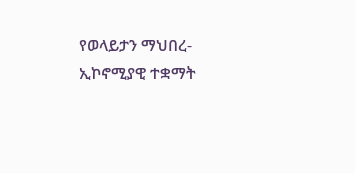የወላይታን ማህበረ-ኢኮኖሚያዊ ተቋማት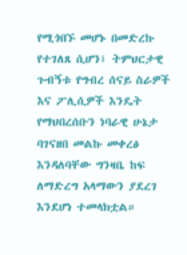የሚጎበኙ መሆኑ በመድረኩ የተገለጸ ሲሆን፤ ትምህርታዊ ጉብኝቱ የግብረ ሰናይ ስራዎች እና ፖሊሲዎች እንዴት የማህበረሰቡን ነባራዊ ሁኔታ ባገናዘበ መልኩ መቀረፅ እንዳለባቸው ግንዛቤ ከፍ ለማድረግ አላማውን ያደረገ እንደሆነ ተመላክቷል።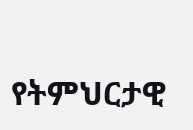የትምህርታዊ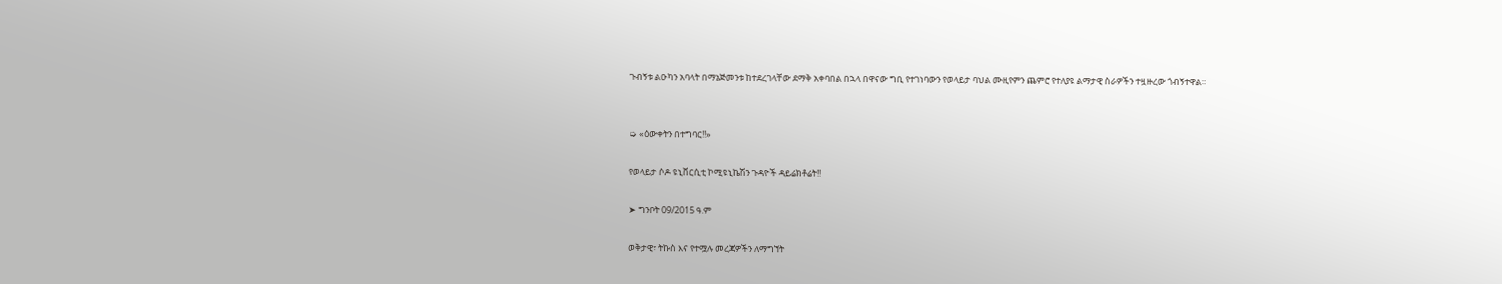ጉብኝቱ ልዑካን አባላት በማኔጅመንቱ ከተደረገላቸው ደማቅ አቀባበል በኋላ በዋናው ግቢ የተገነባውን የወላይታ ባህል ሙዚየምን ጨምሮ የተለያዩ ልማታዊ ስራዎችን ተዟዙረው ጎብኝተዋል።


➭ «ዕውቀትን በተግባር!!»

የወላይታ ሶዶ ዩኒቨርሲቲ ኮሚዩኒኬሽን ጉዳዮች ዳይሬክቶሬት!!

➤ ግንቦት 09/2015 ዓ.ም

ወቅታዊ፣ ትኩስ እና የተሟሉ መረጃዎችን ለማግኘት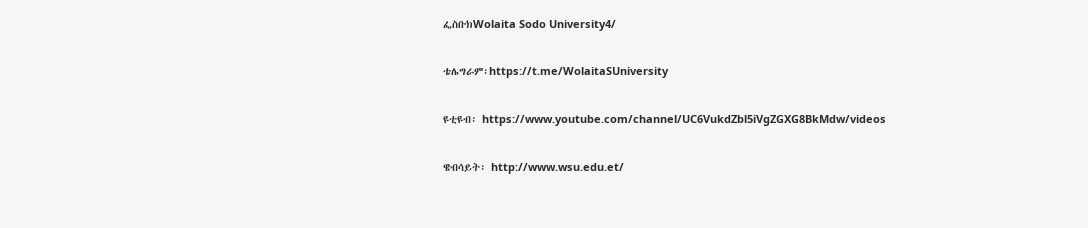ፌስቡክWolaita Sodo University4/

ቴሌግራም፡https://t.me/WolaitaSUniversity

ዩቲዩብ፡ https://www.youtube.com/channel/UC6VukdZbl5iVgZGXG8BkMdw/videos

ዌብሳይት፡ http://www.wsu.edu.et/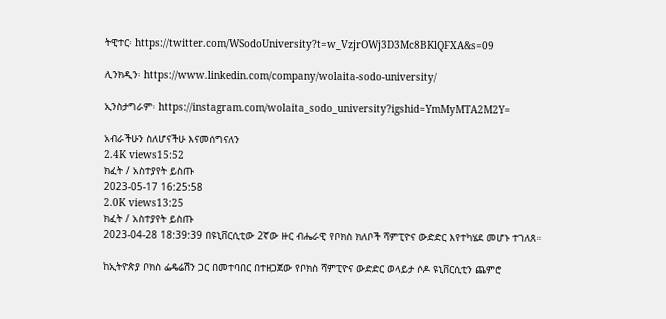ትዊተር፡ https://twitter.com/WSodoUniversity?t=w_VzjrOWj3D3Mc8BKlQFXA&s=09

ሊንክዲን፡ https://www.linkedin.com/company/wolaita-sodo-university/

ኢንስታግራም፡ https://instagram.com/wolaita_sodo_university?igshid=YmMyMTA2M2Y=

አብራችሁን ስለሆናችሁ እናመሰግናለን
2.4K views15:52
ክፈት / አስተያየት ይስጡ
2023-05-17 16:25:58
2.0K views13:25
ክፈት / አስተያየት ይስጡ
2023-04-28 18:39:39 በዩኒቨርሲቲው 2ኛው ዙር ብሔራዊ የቦክስ ክለቦች ሻምፒዮና ውድድር እየተካሄደ መሆኑ ተገለጸ።

ከኢትዮጵያ ቦክስ ፌዴሬሽን ጋር በመተባበር በተዘጋጀው የቦክስ ሻምፒዮና ውድድር ወላይታ ሶዶ ዩኒቨርሲቲን ጨምሮ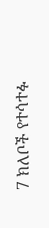7 ክለቦች የተሳተፉ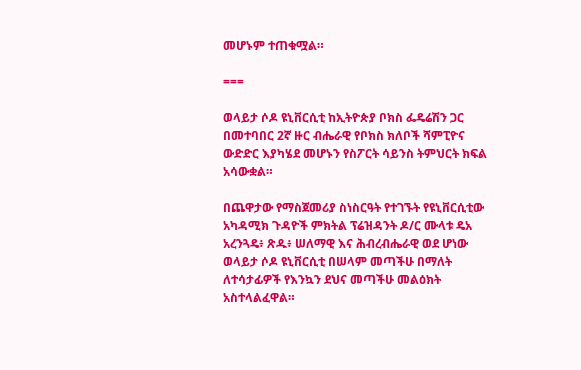መሆኑም ተጠቁሟል።

===

ወላይታ ሶዶ ዩኒቨርሲቲ ከኢትዮጵያ ቦክስ ፌዴሬሽን ጋር በመተባበር 2ኛ ዙር ብሔራዊ የቦክስ ክለቦች ሻምፒዮና ውድድር እያካሄደ መሆኑን የስፖርት ሳይንስ ትምህርት ክፍል አሳውቋል።

በጨዋታው የማስጀመሪያ ስነስርዓት የተገኙት የዩኒቨርሲቲው አካዳሚክ ጉዳዮች ምክትል ፕሬዝዳንት ዶ/ር ሙላቱ ዴአ አረንጓዴ፥ ጽዱ፥ ሠለማዊ እና ሕብረብሔራዊ ወደ ሆነው ወላይታ ሶዶ ዩኒቨርሲቲ በሠላም መጣችሁ በማለት ለተሳታፊዎች የእንኳን ደህና መጣችሁ መልዕክት አስተላልፈዋል።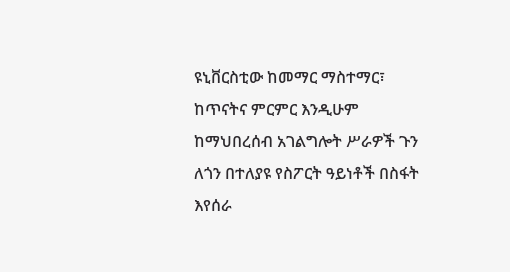ዩኒቨርስቲው ከመማር ማስተማር፣ ከጥናትና ምርምር እንዲሁም ከማህበረሰብ አገልግሎት ሥራዎች ጉን ለጎን በተለያዩ የስፖርት ዓይነቶች በስፋት እየሰራ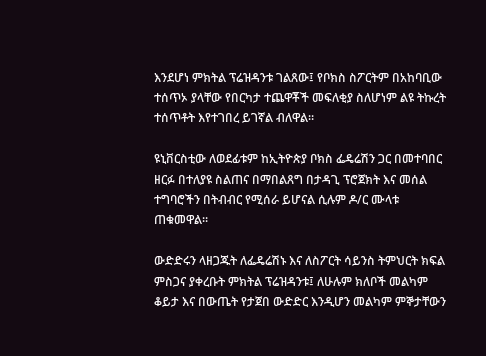እንደሆነ ምክትል ፕሬዝዳንቱ ገልጸው፤ የቦክስ ስፖርትም በአከባቢው ተሰጥኦ ያላቸው የበርካታ ተጨዋቾች መፍለቂያ ስለሆነም ልዩ ትኩረት ተሰጥቶት እየተገበረ ይገኛል ብለዋል።

ዩኒቨርስቲው ለወደፊቱም ከኢትዮጵያ ቦክስ ፌዴሬሽን ጋር በመተባበር ዘርፉ በተለያዩ ስልጠና በማበልጸግ በታዳጊ ፕሮጀክት እና መሰል ተግባሮችን በትብብር የሚሰራ ይሆናል ሲሉም ዶ/ር ሙላቱ ጠቁመዋል።

ውድድሩን ላዘጋጁት ለፌዴሬሽኑ እና ለስፖርት ሳይንስ ትምህርት ክፍል ምስጋና ያቀረቡት ምክትል ፕሬዝዳንቱ፤ ለሁሉም ክለቦች መልካም ቆይታ እና በውጤት የታጀበ ውድድር እንዲሆን መልካም ምኞታቸውን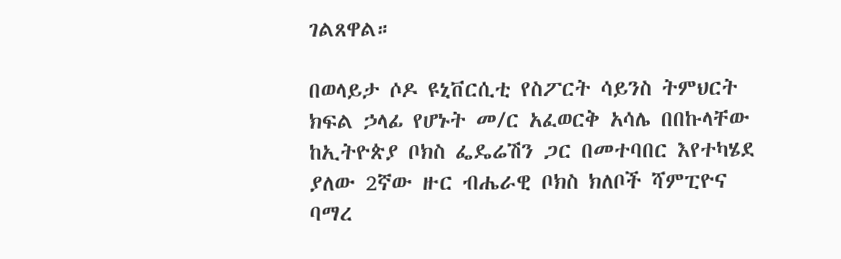ገልጸዋል።

በወላይታ ሶዶ ዩኒቨርሲቲ የስፖርት ሳይንስ ትምህርት ክፍል ኃላፊ የሆኑት መ/ር አፈወርቅ አሳሌ በበኩላቸው ከኢትዮጵያ ቦክስ ፌዴሬሽን ጋር በመተባበር እየተካሄደ ያለው 2ኛው ዙር ብሔራዊ ቦክስ ክለቦች ሻምፒዮና ባማረ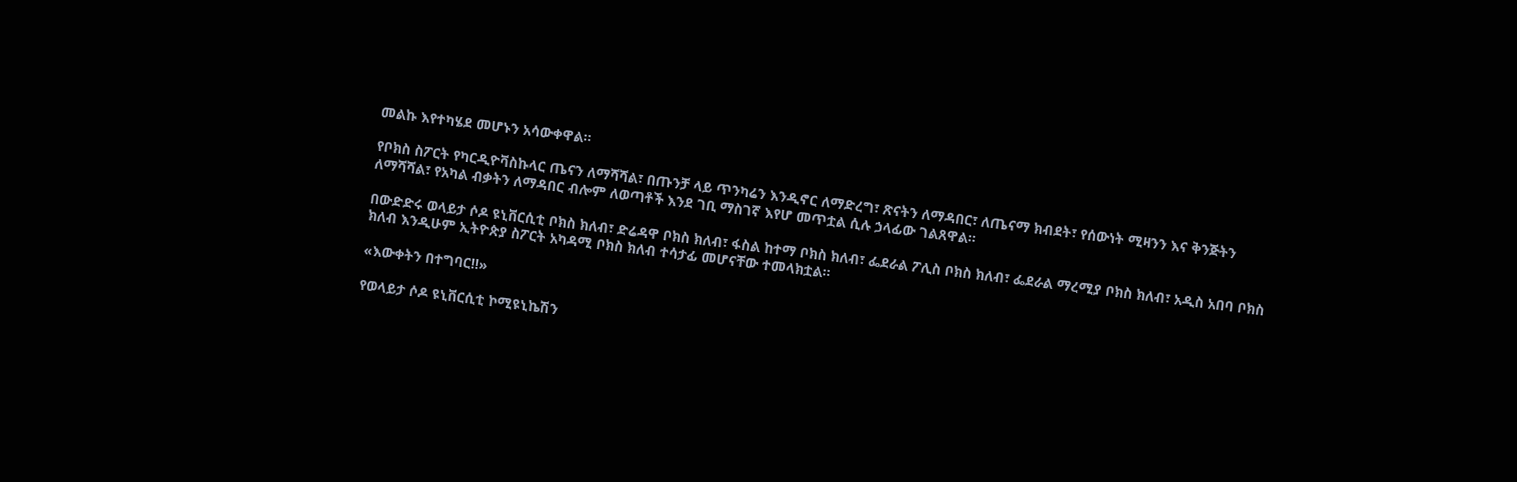መልኩ እየተካሄደ መሆኑን አሳውቀዋል።

የቦክስ ስፖርት የካርዲዮቫስኩላር ጤናን ለማሻሻል፣ በጡንቻ ላይ ጥንካሬን እንዲኖር ለማድረግ፣ ጽናትን ለማዳበር፣ ለጤናማ ክብደት፣ የሰውነት ሚዛንን እና ቅንጅትን ለማሻሻል፣ የአካል ብቃትን ለማዳበር ብሎም ለወጣቶች እንደ ገቢ ማስገኛ እየሆ መጥቷል ሲሉ ኃላፊው ገልጸዋል።

በውድድሩ ወላይታ ሶዶ ዩኒቨርሲቲ ቦክስ ክለብ፣ ድሬዳዋ ቦክስ ክለብ፣ ፋስል ከተማ ቦክስ ክለብ፣ ፌደራል ፖሊስ ቦክስ ክለብ፣ ፌደራል ማረሚያ ቦክስ ክለብ፣ አዲስ አበባ ቦክስ ክለብ እንዲሁም ኢትዮጵያ ስፖርት አካዳሚ ቦክስ ክለብ ተሳታፊ መሆናቸው ተመላክቷል።

«እውቀትን በተግባር!!»

የወላይታ ሶዶ ዩኒቨርሲቲ ኮሚዩኒኬሽን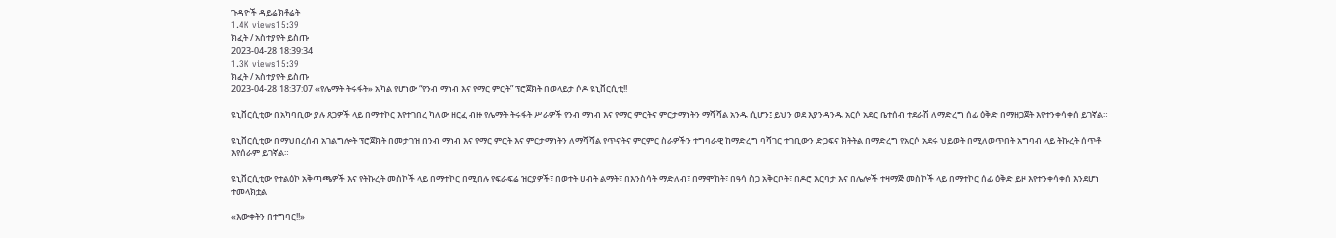ጉዳዮች ዳይሬክቶሬት
1.4K views15:39
ክፈት / አስተያየት ይስጡ
2023-04-28 18:39:34
1.3K views15:39
ክፈት / አስተያየት ይስጡ
2023-04-28 18:37:07 «የሌማት ትሩፋት» አካል የሆነው “የንብ ማነብ እና የማር ምርት” ፕሮጀክት በወላይታ ሶዶ ዩኒቨርሲቲ!!

ዩኒቨርሲቲው በአካባቢው ያሉ ጸጋዎች ላይ በማተኮር እየተገበረ ካለው ዘርፈ ብዙ የሌማት ትሩፋት ሥራዎች የንብ ማነብ እና የማር ምርትና ምርታማነትን ማሻሻል አንዱ ሲሆን፤ ይህን ወደ እያንዳንዱ አርሶ አደር ቤተሰብ ተደራሽ ለማድረግ ሰፊ ዕቅድ በማዘጋጀት እየተንቀሳቀሰ ይገኛል።

ዩኒቨርሲቲው በማህበረሰብ አገልግሎት ፕሮጀክት በመታገዝ በንብ ማነብ እና የማር ምርት እና ምርታማነትን ለማሻሻል የጥናትና ምርምር ስራዎችን ተግባራዊ ከማድረግ ባሻገር ተገቢውን ድጋፍና ክትትል በማድረግ የአርሶ አደሩ ህይወት በሚለወጥበት አግባብ ላይ ትኩረት ሰጥቶ እየሰራም ይገኛል።

ዩኒቨርሲቲው የተልዕኮ አቅጣጫዎች እና የትኩረት መስኮች ላይ በማተኮር በሚበሉ የፍራፍሬ ዝርያዎች፣ በወተት ሀብት ልማት፣ በእንስሳት ማድለብ፣ በማሞከት፣ በዓሳ ስጋ አቅርቦት፣ በዶሮ እርባታ እና በሌሎች ተዛማጅ መስኮች ላይ በማተኮር ሰፊ ዕቅድ ይዞ እየተንቀሳቀሰ እንደሆነ ተመላክቷል

«እውቀትን በተግባር!!»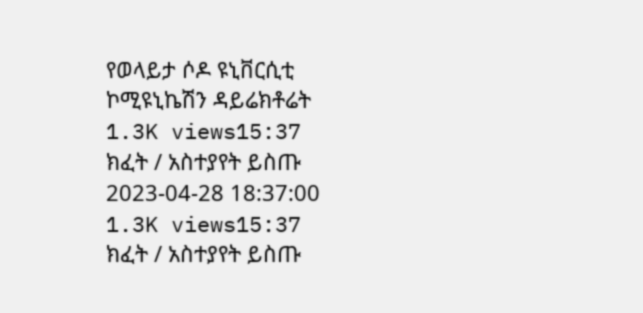የወላይታ ሶዶ ዩኒቨርሲቲ ኮሚዩኒኬሽን ዳይሬክቶሬት
1.3K views15:37
ክፈት / አስተያየት ይስጡ
2023-04-28 18:37:00
1.3K views15:37
ክፈት / አስተያየት ይስጡ